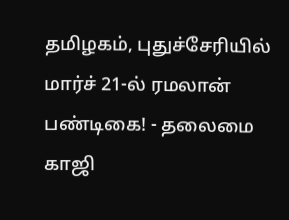தமிழகம், புதுச்சேரியில் மார்ச் 21-ல் ரமலான் பண்டிகை! - தலைமை காஜி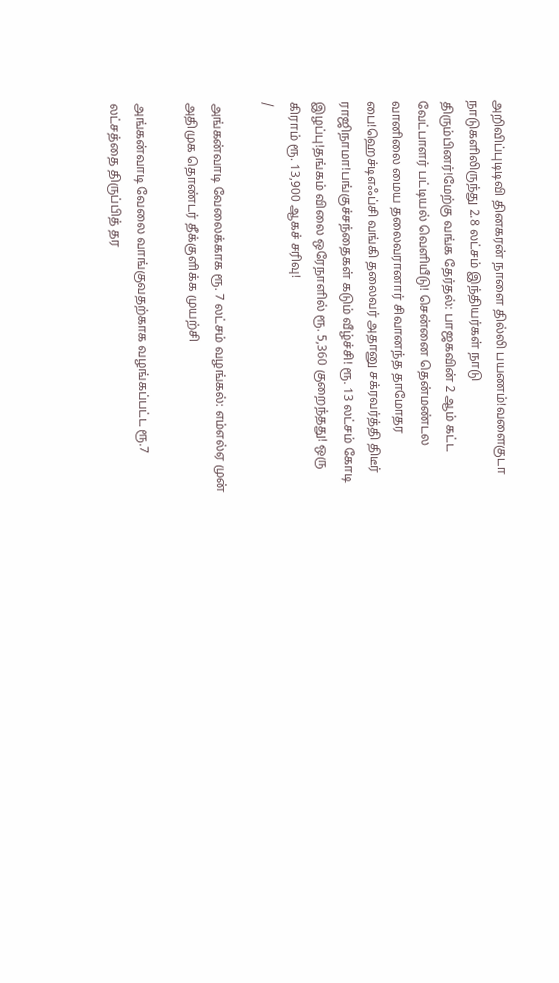அறிவிப்புடிடிவி தினகரன் நாளை தில்லி பயணம்!வளைகுடா நாடுகளிலிருந்து 2.8 லட்சம் இந்தியர்கள் நாடு திரும்பினர்!மேற்கு வங்க தேர்தல்: பாஜகவின் 2 ஆம் கட்ட வேட்பாளர் பட்டியல் வெளியீடு! சென்னை தென்மண்டல வானிலை மைய தலைவரானார் சிவானந்த தாமோதர பை!ஹெச்டிஎஃப்சி வங்கி தலைவர் அதானு சக்ரவர்த்தி திடீர் ராஜிநாமா!பங்குச்சந்தைகள் கடும் வீழ்ச்சி! ரூ. 13 லட்சம் கோடி இழப்பு!தங்கம் விலை ஒரேநாளில் ரூ. 5,360 குறைந்தது! ஒரு கிராம் ரூ. 13,900 ஆகச் சரிவு!
/

அங்கன்வாடி வேலைக்காக ரூ. 7 லட்சம் வழங்கல்: எம்எல்ஏ முன் அதிமுக தொண்டர் தீக்குளிக்க முயற்சி

அங்கன்வாடி வேலை வாங்குவதற்காக வழங்கப்பட்ட ரூ.7 லட்சத்தை திருப்பித் தர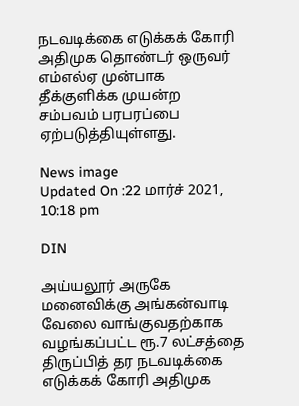நடவடிக்கை எடுக்கக் கோரி அதிமுக தொண்டர் ஒருவர் எம்எல்ஏ முன்பாக தீக்குளிக்க முயன்ற சம்பவம் பரபரப்பை ஏற்படுத்தியுள்ளது.

News image
Updated On :22 மார்ச் 2021, 10:18 pm

DIN

அய்யலூர் அருகே மனைவிக்கு அங்கன்வாடி வேலை வாங்குவதற்காக வழங்கப்பட்ட ரூ.7 லட்சத்தை திருப்பித் தர நடவடிக்கை எடுக்கக் கோரி அதிமுக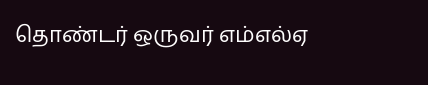தொண்டர் ஒருவர் எம்எல்ஏ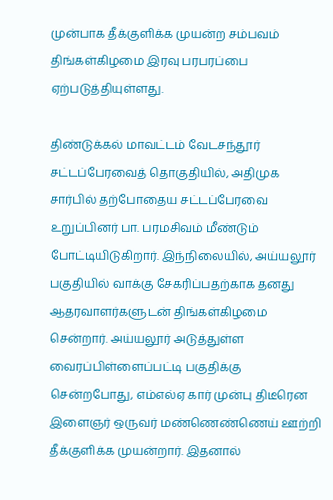முன்பாக தீக்குளிக்க முயன்ற சம்பவம் திங்கள்கிழமை இரவு பரபரப்பை ஏற்படுத்தியுள்ளது.

திண்டுக்கல் மாவட்டம் வேடசந்தூர் சட்டப்பேரவைத் தொகுதியில், அதிமுக சார்பில் தற்போதைய சட்டப்பேரவை உறுப்பினர் பா. பரமசிவம் மீண்டும் போட்டியிடுகிறார். இந்நிலையில், அய்யலூர் பகுதியில் வாக்கு சேகரிப்பதற்காக தனது ஆதரவாளர்களுடன் திங்கள்கிழமை சென்றார். அய்யலூர் அடுத்துள்ள வைரப்பிள்ளைப்பட்டி பகுதிக்கு சென்றபோது, எம்எல்ஏ கார் முன்பு திடீரென இளைஞர் ஒருவர் மண்ணெண்ணெய் ஊற்றி தீக்குளிக்க முயன்றார். இதனால்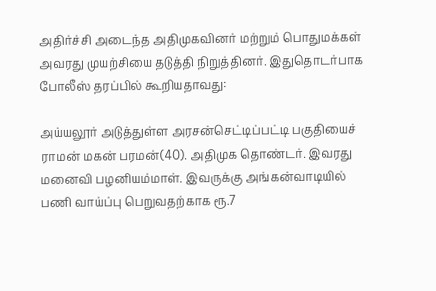அதிர்ச்சி அடைந்த அதிமுகவினர் மற்றும் பொதுமக்கள் அவரது முயற்சியை தடுத்தி நிறுத்தினர். இதுதொடர்பாக போலீஸ் தரப்பில் கூறியதாவது:

அய்யலூர் அடுத்துள்ள அரசன்செட்டிப்பட்டி பகுதியைச் ராமன் மகன் பரமன்(40). அதிமுக தொண்டர். இவரது மனைவி பழனியம்மாள். இவருக்கு அங்கன்வாடியில் பணி வாய்ப்பு பெறுவதற்காக ரூ.7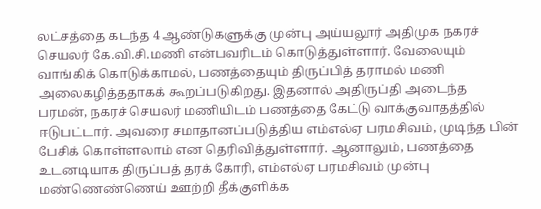லட்சத்தை கடந்த 4 ஆண்டுகளுக்கு முன்பு அய்யலூர் அதிமுக நகரச் செயலர் கே.வி.சி.மணி என்பவரிடம் கொடுத்துள்ளார். வேலையும் வாங்கிக் கொடுக்காமல், பணத்தையும் திருப்பித் தராமல் மணி அலைகழித்ததாகக் கூறப்படுகிறது. இதனால் அதிருப்தி அடைந்த பரமன், நகரச் செயலர் மணியிடம் பணத்தை கேட்டு வாக்குவாதத்தில் ஈடுபட்டார். அவரை சமாதானப்படுத்திய எம்எல்ஏ பரமசிவம், முடிந்த பின் பேசிக் கொள்ளலாம் என தெரிவித்துள்ளார். ஆனாலும், பணத்தை உடனடியாக திருப்பத் தரக் கோரி, எம்எல்ஏ பரமசிவம் முன்பு மண்ணெண்ணெய் ஊற்றி தீக்குளிக்க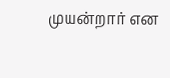முயன்றார் என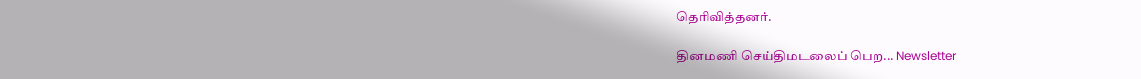தெரிவித்தனர்.

தினமணி செய்திமடலைப் பெற... Newsletter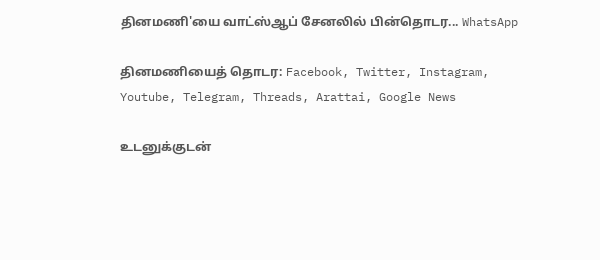தினமணி'யை வாட்ஸ்ஆப் சேனலில் பின்தொடர... WhatsApp

தினமணியைத் தொடர: Facebook, Twitter, Instagram, Youtube, Telegram, Threads, Arattai, Google News

உடனுக்குடன்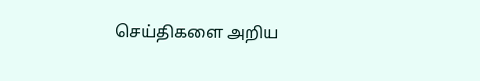செய்திகளை அறிய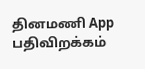தினமணி App பதிவிறக்கம்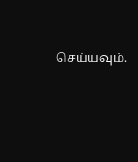செய்யவும்.